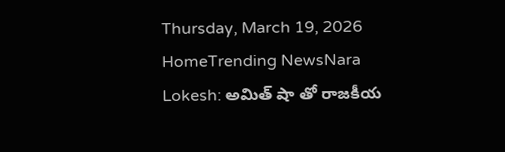Thursday, March 19, 2026
HomeTrending NewsNara Lokesh: అమిత్ షా తో రాజకీయ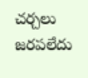చర్చలు జరపలేదు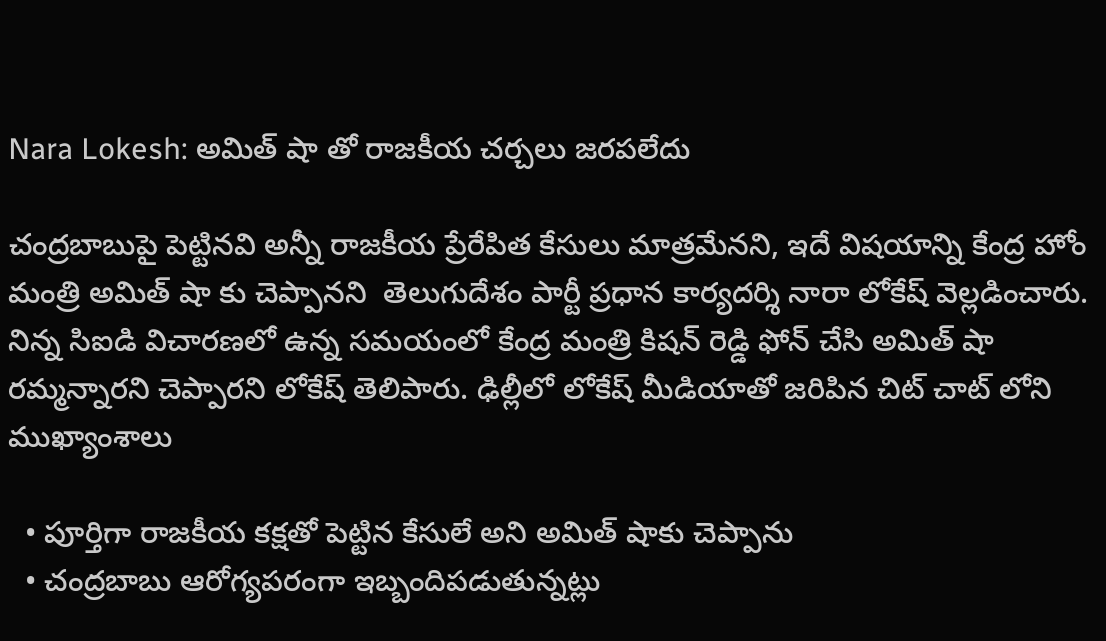Nara Lokesh: అమిత్ షా తో రాజకీయ చర్చలు జరపలేదు

చంద్రబాబుపై పెట్టినవి అన్నీ రాజకీయ ప్రేరేపిత కేసులు మాత్రమేనని, ఇదే విషయాన్ని కేంద్ర హోం మంత్రి అమిత్ షా కు చెప్పానని  తెలుగుదేశం పార్టీ ప్రధాన కార్యదర్శి నారా లోకేష్ వెల్లడించారు. నిన్న సిఐడి విచారణలో ఉన్న సమయంలో కేంద్ర మంత్రి కిషన్ రెడ్డి ఫోన్ చేసి అమిత్ షా రమ్మన్నారని చెప్పారని లోకేష్ తెలిపారు. ఢిల్లీలో లోకేష్ మీడియాతో జరిపిన చిట్ చాట్ లోని ముఖ్యాంశాలు

  • పూర్తిగా రాజకీయ కక్షతో పెట్టిన కేసులే అని అమిత్ షాకు చెప్పాను
  • చంద్రబాబు ఆరోగ్యపరంగా ఇబ్బందిపడుతున్నట్లు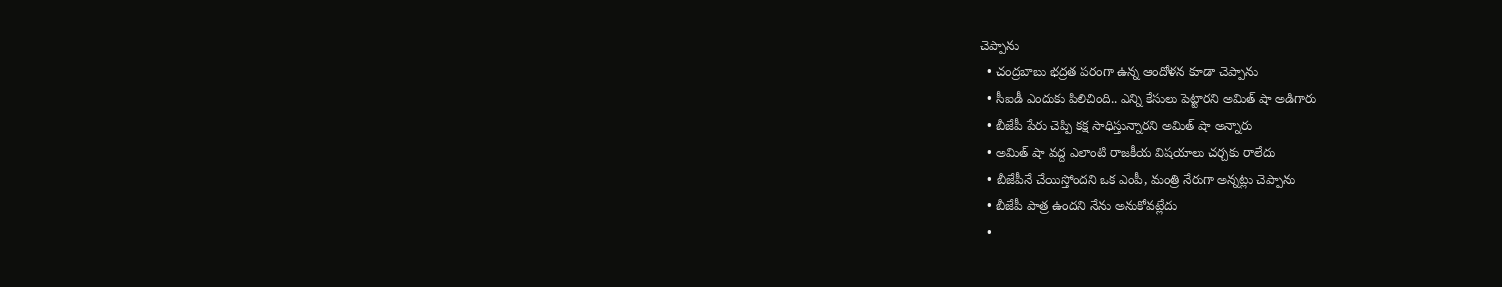చెప్పాను
  • చంద్రబాబు భద్రత పరంగా ఉన్న ఆందోళన కూడా చెప్పాను
  • సీఐడీ ఎందుకు పిలిచింది.. ఎన్ని కేసులు పెట్టారని అమిత్ షా అడిగారు
  • బీజేపీ పేరు చెప్పి కక్ష సాధిస్తున్నారని అమిత్ షా అన్నారు
  • అమిత్ షా వద్ద ఎలాంటి రాజకీయ విషయాలు చర్చకు రాలేదు
  • బీజేపీనే చేయిస్తోందని ఒక ఎంపీ, మంత్రి నేరుగా అన్నట్లు చెప్పాను
  • బీజేపీ పాత్ర ఉందని నేను అనుకోవట్లేదు
  •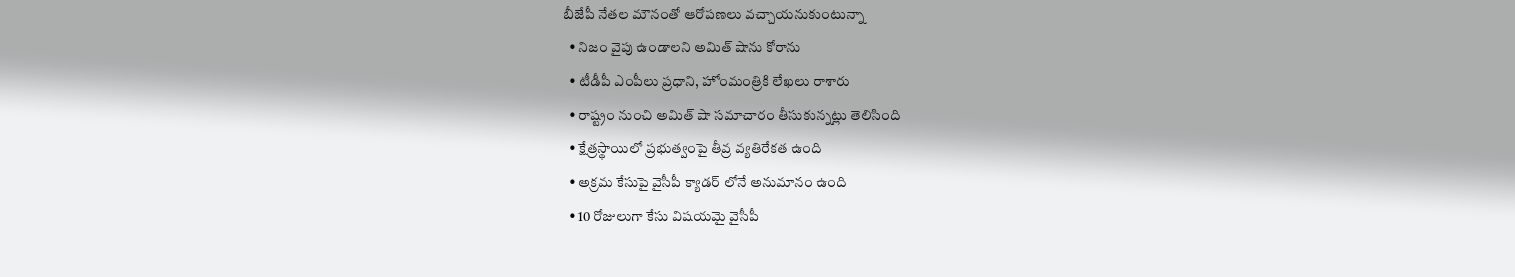బీజేపీ నేతల మౌనంతో ఆరోపణలు వచ్చాయనుకుంటున్నా
  • నిజం వైపు ఉండాలని అమిత్ షాను కోరాను
  • టీడీపీ ఎంపీలు ప్రధాని, హోంమంత్రికి లేఖలు రాశారు
  • రాష్ట్రం నుంచి అమిత్ షా సమాచారం తీసుకున్నట్లు తెలిసింది
  • క్షేత్రస్థాయిలో ప్రభుత్వంపై తీవ్ర వ్యతిరేకత ఉంది
  • అక్రమ కేసుపై వైసీపీ క్యాడర్ లోనే అనుమానం ఉంది
  • 10 రోజులుగా కేసు విషయమై వైసీపీ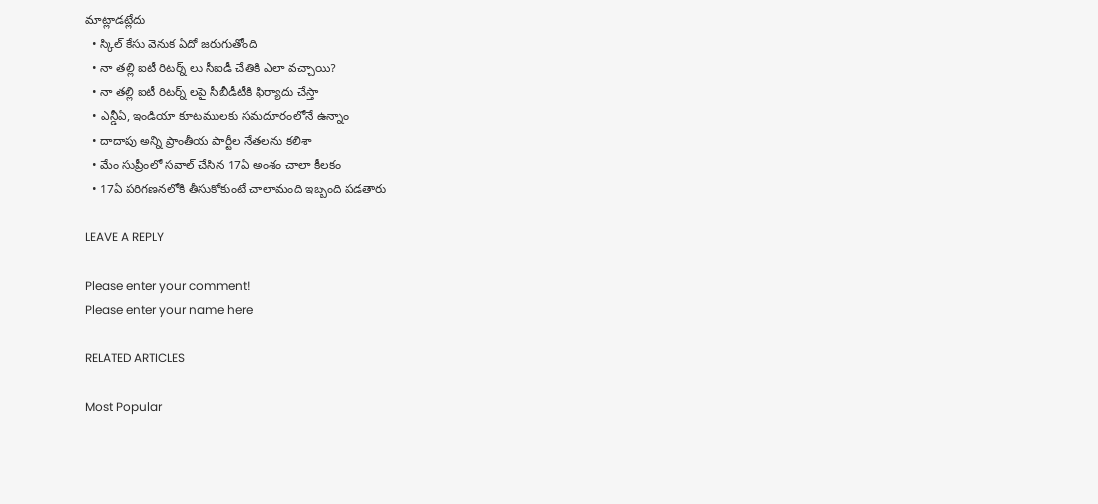మాట్లాడట్లేదు
  • స్కిల్ కేసు వెనుక ఏదో జరుగుతోంది
  • నా తల్లి ఐటీ రిటర్న్ లు సీఐడీ చేతికి ఎలా వచ్చాయి?
  • నా తల్లి ఐటీ రిటర్న్ లపై సీబీడీటీకి ఫిర్యాదు చేస్తా
  • ఎన్డీఏ, ఇండియా కూటములకు సమదూరంలోనే ఉన్నాం
  • దాదాపు అన్ని ప్రాంతీయ పార్టీల నేతలను కలిశా
  • మేం సుప్రీంలో సవాల్ చేసిన 17ఏ అంశం చాలా కీలకం
  • 17ఏ పరిగణనలోకి తీసుకోకుంటే చాలామంది ఇబ్బంది పడతారు

LEAVE A REPLY

Please enter your comment!
Please enter your name here

RELATED ARTICLES

Most Popular